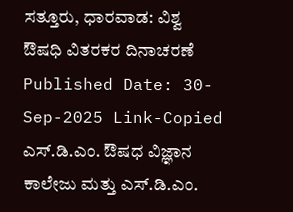ಸತ್ತೂರು, ಧಾರವಾಡ: ವಿಶ್ವ ಔಷಧಿ ವಿತರಕರ ದಿನಾಚರಣೆ
Published Date: 30-Sep-2025 Link-Copied
ಎಸ್.ಡಿ.ಎಂ. ಔಷಧ ವಿಜ್ಞಾನ ಕಾಲೇಜು ಮತ್ತು ಎಸ್.ಡಿ.ಎಂ.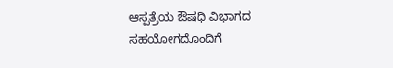ಆಸ್ಪತ್ರೆಯ ಔಷಧಿ ವಿಭಾಗದ ಸಹಯೋಗದೊಂದಿಗೆ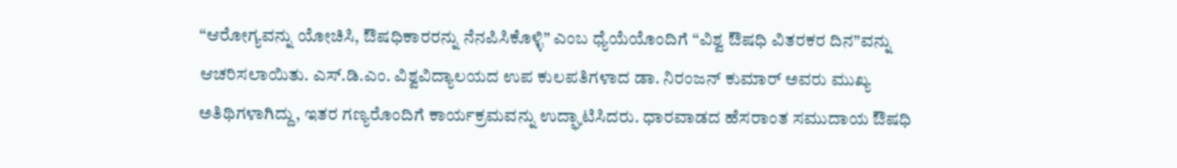“ಆರೋಗ್ಯವನ್ನು ಯೋಚಿಸಿ, ಔಷಧಿಕಾರರನ್ನು ನೆನಪಿಸಿಕೊಳ್ಳಿ” ಎಂಬ ಧ್ಯೆಯೆಯೊಂದಿಗೆ “ವಿಶ್ವ ಔಷಧಿ ವಿತರಕರ ದಿನ”ವನ್ನು ಆಚರಿಸಲಾಯಿತು. ಎಸ್.ಡಿ.ಎಂ. ವಿಶ್ವವಿದ್ಯಾಲಯದ ಉಪ ಕುಲಪತಿಗಳಾದ ಡಾ. ನಿರಂಜನ್ ಕುಮಾರ್ ಅವರು ಮುಖ್ಯ ಅತಿಥಿಗಳಾಗಿದ್ದು, ಇತರ ಗಣ್ಯರೊಂದಿಗೆ ಕಾರ್ಯಕ್ರಮವನ್ನು ಉದ್ಘಾಟಿಸಿದರು. ಧಾರವಾಡದ ಹೆಸರಾಂತ ಸಮುದಾಯ ಔಷಧಿ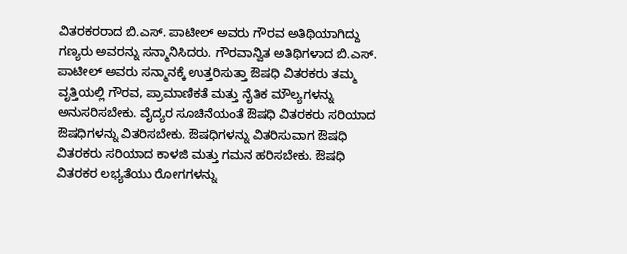ವಿತರಕರರಾದ ಬಿ.ಎಸ್. ಪಾಟೀಲ್ ಅವರು ಗೌರವ ಅತಿಥಿಯಾಗಿದ್ದು ಗಣ್ಯರು ಅವರನ್ನು ಸನ್ಮಾನಿಸಿದರು. ಗೌರವಾನ್ವಿತ ಅತಿಥಿಗಳಾದ ಬಿ.ಎಸ್. ಪಾಟೀಲ್ ಅವರು ಸನ್ಮಾನಕ್ಕೆ ಉತ್ತರಿಸುತ್ತಾ ಔಷಧಿ ವಿತರಕರು ತಮ್ಮ ವೃತ್ತಿಯಲ್ಲಿ ಗೌರವ, ಪ್ರಾಮಾಣಿಕತೆ ಮತ್ತು ನೈತಿಕ ಮೌಲ್ಯಗಳನ್ನು ಅನುಸರಿಸಬೇಕು. ವೈದ್ಯರ ಸೂಚಿನೆಯಂತೆ ಔಷಧಿ ವಿತರಕರು ಸರಿಯಾದ ಔಷಧಿಗಳನ್ನು ವಿತರಿಸಬೇಕು. ಔಷಧಿಗಳನ್ನು ವಿತರಿಸುವಾಗ ಔಷಧಿ ವಿತರಕರು ಸರಿಯಾದ ಕಾಳಜಿ ಮತ್ತು ಗಮನ ಹರಿಸಬೇಕು. ಔಷಧಿ ವಿತರಕರ ಲಭ್ಯತೆಯು ರೋಗಗಳನ್ನು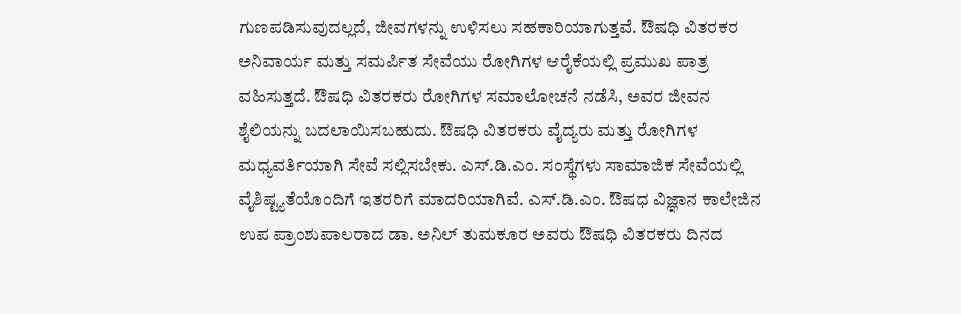ಗುಣಪಡಿಸುವುದಲ್ಲದೆ, ಜೀವಗಳನ್ನು ಉಳಿಸಲು ಸಹಕಾರಿಯಾಗುತ್ತವೆ. ಔಷಧಿ ವಿತರಕರ ಅನಿವಾರ್ಯ ಮತ್ತು ಸಮರ್ಪಿತ ಸೇವೆಯು ರೋಗಿಗಳ ಆರೈಕೆಯಲ್ಲಿ ಪ್ರಮುಖ ಪಾತ್ರ ವಹಿಸುತ್ತದೆ. ಔಷಧಿ ವಿತರಕರು ರೋಗಿಗಳ ಸಮಾಲೋಚನೆ ನಡೆಸಿ, ಅವರ ಜೀವನ ಶೈಲಿಯನ್ನು ಬದಲಾಯಿಸಬಹುದು. ಔಷಧಿ ವಿತರಕರು ವೈದ್ಯರು ಮತ್ತು ರೋಗಿಗಳ ಮಧ್ಯವರ್ತಿಯಾಗಿ ಸೇವೆ ಸಲ್ಲಿಸಬೇಕು. ಎಸ್.ಡಿ.ಎಂ. ಸಂಸ್ಥೆಗಳು ಸಾಮಾಜಿಕ ಸೇವೆಯಲ್ಲಿ ವೈಶಿಷ್ಟ್ಯತೆಯೊಂದಿಗೆ ಇತರರಿಗೆ ಮಾದರಿಯಾಗಿವೆ. ಎಸ್.ಡಿ.ಎಂ. ಔಷಧ ವಿಜ್ಞಾನ ಕಾಲೇಜಿನ ಉಪ ಪ್ರಾಂಶುಪಾಲರಾದ ಡಾ. ಅನಿಲ್ ತುಮಕೂರ ಅವರು ಔಷಧಿ ವಿತರಕರು ದಿನದ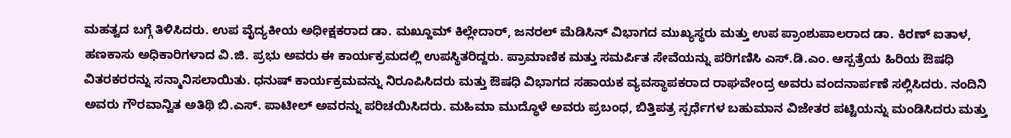ಮಹತ್ವದ ಬಗ್ಗೆ ತಿಳಿಸಿದರು. ಉಪ ವೈದ್ಯಕೀಯ ಅಧೀಕ್ಷಕರಾದ ಡಾ. ಮಖ್ದೂಮ್ ಕಿಲ್ಲೇದಾರ್, ಜನರಲ್ ಮೆಡಿಸಿನ್ ವಿಭಾಗದ ಮುಖ್ಯಸ್ಥರು ಮತ್ತು ಉಪ ಪ್ರಾಂಶುಪಾಲರಾದ ಡಾ. ಕಿರಣ್ ಐತಾಳ, ಹಣಕಾಸು ಅಧಿಕಾರಿಗಳಾದ ವಿ.ಜಿ. ಪ್ರಭು ಅವರು ಈ ಕಾರ್ಯಕ್ರಮದಲ್ಲಿ ಉಪಸ್ಥಿತರಿದ್ದರು. ಪ್ರಾಮಾಣಿಕ ಮತ್ತು ಸಮರ್ಪಿತ ಸೇವೆಯನ್ನು ಪರಿಗಣಿಸಿ ಎಸ್.ಡಿ.ಎಂ. ಆಸ್ಪತ್ರೆಯ ಹಿರಿಯ ಔಷಧಿ ವಿತರಕರರನ್ನು ಸನ್ಮಾನಿಸಲಾಯಿತು. ಧನುಷ್ ಕಾರ್ಯಕ್ರಮವನ್ನು ನಿರೂಪಿಸಿದರು ಮತ್ತು ಔಷಧಿ ವಿಭಾಗದ ಸಹಾಯಕ ವ್ಯವಸ್ಥಾಪಕರಾದ ರಾಘವೇಂದ್ರ ಅವರು ವಂದನಾರ್ಪಣೆ ಸಲ್ಲಿಸಿದರು. ನಂದಿನಿ ಅವರು ಗೌರವಾನ್ವಿತ ಅತಿಥಿ ಬಿ.ಎಸ್. ಪಾಟೀಲ್ ಅವರನ್ನು ಪರಿಚಯಿಸಿದರು. ಮಹಿಮಾ ಮುದ್ಧೊಳೆ ಅವರು ಪ್ರಬಂಧ, ಬಿತ್ತಿಪತ್ರ ಸ್ಪರ್ಧೆಗಳ ಬಹುಮಾನ ವಿಜೇತರ ಪಟ್ಟಿಯನ್ನು ಮಂಡಿಸಿದರು ಮತ್ತು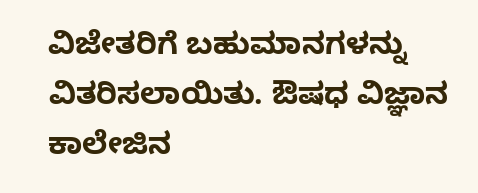ವಿಜೇತರಿಗೆ ಬಹುಮಾನಗಳನ್ನು ವಿತರಿಸಲಾಯಿತು. ಔಷಧ ವಿಜ್ಞಾನ ಕಾಲೇಜಿನ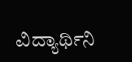ವಿದ್ಯಾರ್ಥಿನಿ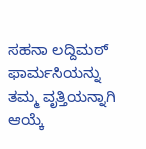ಸಹನಾ ಲದ್ದಿಮಠ್ ಫಾರ್ಮಸಿಯನ್ನು ತಮ್ಮ ವೃತ್ತಿಯನ್ನಾಗಿ ಆಯ್ಕೆ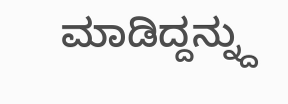ಮಾಡಿದ್ದನ್ನ್ದು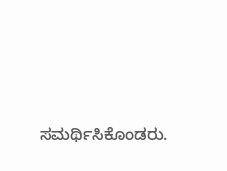ಸಮರ್ಥಿಸಿಕೊಂಡರು.